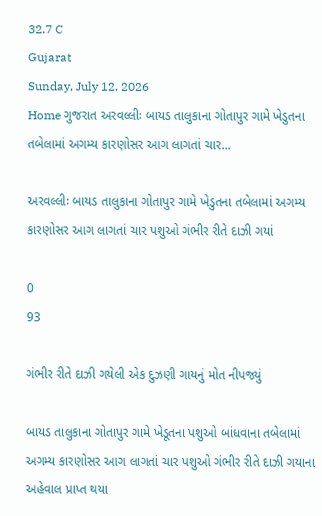32.7 C
Gujarat
Sunday, July 12, 2026
Home ગુજરાત અરવલ્લીઃ બાયડ તાલુકાના ગોતાપુર ગામે ખેડુતના તબેલામાં અગમ્ય કારણોસર આગ લાગતાં ચાર...

અરવલ્લીઃ બાયડ તાલુકાના ગોતાપુર ગામે ખેડુતના તબેલામાં અગમ્ય કારણોસર આગ લાગતાં ચાર પશુઓ ગંભીર રીતે દાઝી ગયાં

0
93

ગંભીર રીતે દાઝી ગયેલી એક દુઝણી ગાયનું મોત નીપજ્યું

બાયડ તાલુકાના ગોતાપુર ગામે ખેડૂતના પશુઓ બાંધવાના તબેલામાં અગમ્ય કારણોસર આગ લાગતાં ચાર પશુઓ ગંભીર રીતે દાઝી ગયાના અહેવાલ પ્રાપ્ત થયા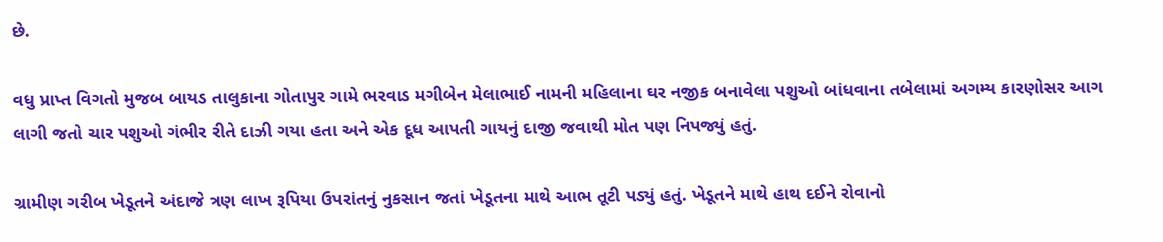છે.

વધુ પ્રાપ્ત વિગતો મુજબ બાયડ તાલુકાના ગોતાપુર ગામે ભરવાડ મગીબેન મેલાભાઈ નામની મહિલાના ઘર નજીક બનાવેલા પશુઓ બાંધવાના તબેલામાં અગમ્ય કારણોસર આગ લાગી જતો ચાર પશુઓ ગંભીર રીતે દાઝી ગયા હતા અને એક દૂધ આપતી ગાયનું દાજી જવાથી મોત પણ નિપજ્યું હતું.

ગ્રામીણ ગરીબ ખેડૂતને અંદાજે ત્રણ લાખ રૂપિયા ઉપરાંતનું નુકસાન જતાં ખેડૂતના માથે આભ તૂટી પડ્યું હતું. ખેડૂતને માથે હાથ દઈને રોવાનો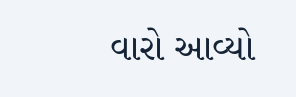વારો આવ્યો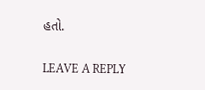હતો.

LEAVE A REPLY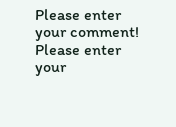Please enter your comment!
Please enter your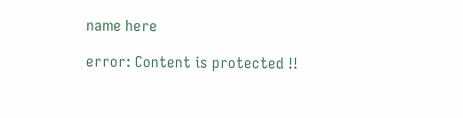name here

error: Content is protected !!